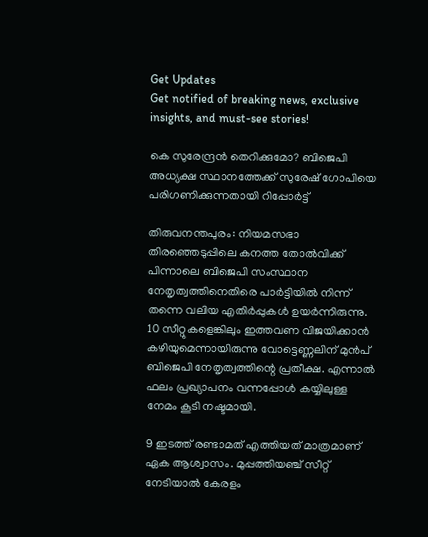Get Updates
Get notified of breaking news, exclusive insights, and must-see stories!

കെ സുരേന്ദ്രന്‍ തെറിക്കുമോ? ബിജെപി അധ്യക്ഷ സ്ഥാനത്തേക്ക് സുരേഷ് ഗോപിയെ പരിഗണിക്കുന്നതായി റിപ്പോര്‍ട്ട്

തിരുവനന്തപുരം: നിയമസഭാ തിരഞ്ഞെടുപ്പിലെ കനത്ത തോല്‍വിക്ക് പിന്നാലെ ബിജെപി സംസ്ഥാന നേതൃത്വത്തിനെതിരെ പാര്‍ട്ടിയില്‍ നിന്ന് തന്നെ വലിയ എതിര്‍പ്പുകള്‍ ഉയര്‍ന്നിരുന്നു. 10 സീറ്റുകളെങ്കിലും ഇത്തവണ വിജയിക്കാന്‍ കഴിയുമെന്നായിരുന്നു വോട്ടെണ്ണലിന് മുന്‍പ് ബിജെപി നേതൃത്വത്തിന്റെ പ്രതീക്ഷ. എന്നാല്‍ ഫലം പ്രഖ്യാപനം വന്നപ്പോള്‍ കയ്യിലുള്ള നേമം കൂടി നഷ്ടമായി.

9 ഇടത്ത് രണ്ടാമത് എത്തിയത് മാത്രമാണ് ഏക ആശ്വാസം. മുപ്പത്തിയഞ്ച് സീറ്റ് നേടിയാൽ കേരളം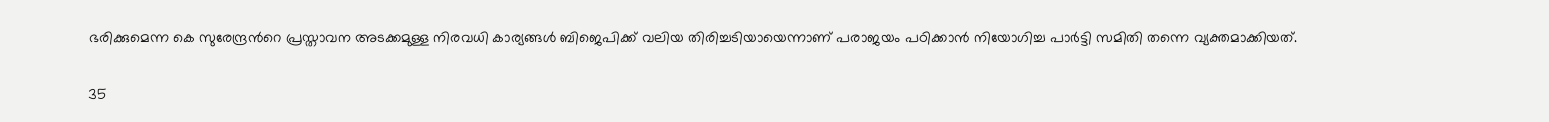ഭരിക്കുമെന്ന കെ സുരേന്ദ്രന്‍റെ പ്രസ്താവന അടക്കമുള്ള നിരവധി കാര്യങ്ങള്‍ ബിജെപിക്ക് വലിയ തിരിച്ചടിയായെന്നാണ് പരാജയം പഠിക്കാന്‍ നിയോഗിച്ച പാര്‍ട്ടി സമിതി തന്നെ വ്യക്തമാക്കിയത്.

35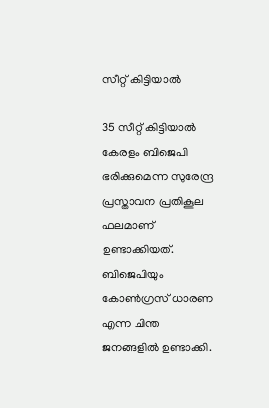സീറ്റ് കിട്ടിയാല്‍

35 സീറ്റ് കിട്ടിയാല്‍ കേരളം ബിജെപി ഭരിക്കുമെന്ന സുരേന്ദ്ര പ്രസ്താവന പ്രതികൂല ഫലമാണ് ഉണ്ടാക്കിയത്. ബിജെപിയും കോണ്‍ഗ്രസ് ധാരണ എന്ന ചിന്ത ജനങ്ങളില്‍ ഉണ്ടാക്കി.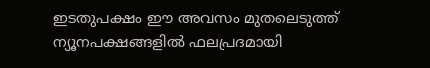ഇടതുപക്ഷം ഈ അവസം മുതലെടുത്ത് ന്യൂനപക്ഷങ്ങളില്‍ ഫലപ്രദമായി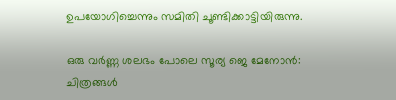ഉപയോഗിച്ചെന്നും സമിതി ചൂണ്ടിക്കാട്ടിയിരുന്നു.

ഒരു വര്‍ണ്ണ ശലഭം പോലെ സൂര്യ ജെ മേനോന്‍: ചിത്രങ്ങള്‍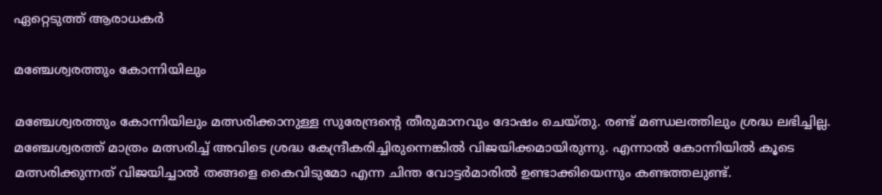ഏറ്റെടുത്ത് ആരാധകര്‍

മഞ്ചേശ്വരത്തും കോന്നിയിലും

മഞ്ചേശ്വരത്തും കോന്നിയിലും മത്സരിക്കാനുള്ള സുരേന്ദ്രന്റെ തീരുമാനവും ദോഷം ചെയ്തു. രണ്ട് മണ്ഡലത്തിലും ശ്രദ്ധ ലഭിച്ചില്ല. മഞ്ചേശ്വരത്ത് മാത്രം മത്സരിച്ച് അവിടെ ശ്രദ്ധ കേന്ദ്രീകരിച്ചിരുന്നെങ്കില്‍ വിജയിക്കമായിരുന്നു. എന്നാല്‍ കോന്നിയില്‍ കൂടെ മത്സരിക്കുന്നത് വിജയിച്ചാല്‍ തങ്ങളെ കൈവിടുമോ എന്ന ചിന്ത വോട്ടര്‍മാരില്‍ ഉണ്ടാക്കിയെന്നും കണ്ടത്തലുണ്ട്.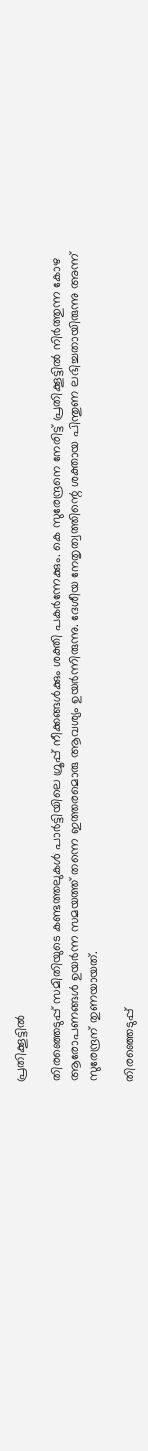പ്രതിക്കൂട്ടില്‍

തിരഞ്ഞെടുപ്പ് സമിതിയുടെ കണ്ടത്തലുകള്‍ പാര്‍ട്ടിയിലെ ഗ്രൂപ്പ് നീക്കങ്ങള്‍ക്കും ശക്തി പകര്‍ന്നേക്കും. കെ സുരേന്ദ്രനെ നേരിട്ട് പ്രതിക്കൂട്ടില്‍ നിര്‍ത്തുന്ന കോഴ ആരോപണങ്ങള്‍ ഉയര്‍ന്ന സമയത്ത് തന്നെ ഇത്തരമൊരു ആവശ്യം ഉയര്‍ന്നിരുന്നു. ദേശീയ നേതൃത്വത്തിന്റെ ശക്തായ പിന്തുണ ലഭിച്ചതായിരുന്നു അന്ന് സുരേന്ദ്രന് തുണയായത്.

തിരഞ്ഞെടുപ്പ്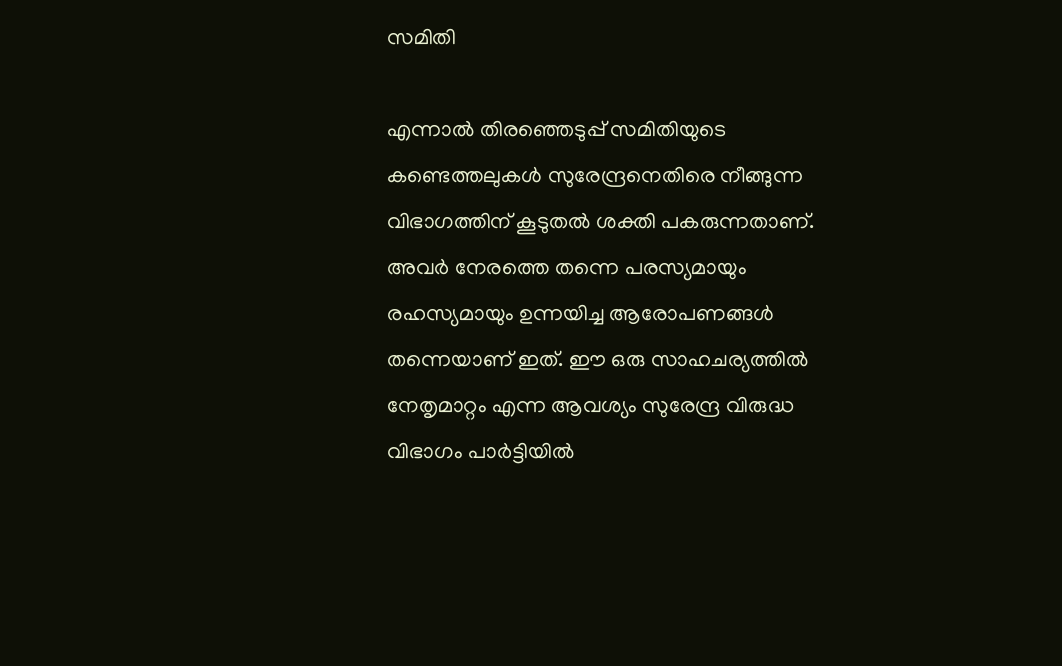സമിതി

എന്നാല്‍ തിരഞ്ഞെടുപ്പ് സമിതിയുടെ കണ്ടെത്തലുകള്‍ സുരേന്ദ്രനെതിരെ നീങ്ങുന്ന വിഭാഗത്തിന് കൂടുതല്‍ ശക്തി പകരുന്നതാണ്. അവര്‍ നേരത്തെ തന്നെ പരസ്യമായും രഹസ്യമായും ഉന്നയിച്ച ആരോപണങ്ങള്‍ തന്നെയാണ് ഇത്. ഈ ഒരു സാഹചര്യത്തില്‍ നേതൃമാറ്റം എന്ന ആവശ്യം സുരേന്ദ്ര വിരുദ്ധ വിഭാഗം പാര്‍ട്ടിയില്‍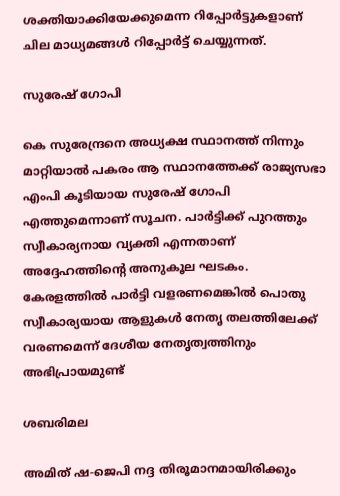ശക്തിയാക്കിയേക്കുമെന്ന റിപ്പോര്‍ട്ടുകളാണ് ചില മാധ്യമങ്ങള്‍ റിപ്പോര്‍ട്ട് ചെയ്യുന്നത്.

സുരേഷ്‌ ഗോപി

കെ സുരേന്ദ്രനെ അധ്യക്ഷ സ്ഥാനത്ത് നിന്നും മാറ്റിയാല്‍ പകരം ആ സ്ഥാനത്തേക്ക് രാജ്യസഭാ എംപി കൂടിയായ സുരേഷ്‌ ഗോപി എത്തുമെന്നാണ് സൂചന. പാര്‍ട്ടിക്ക് പുറത്തും സ്വീകാര്യനായ വ്യക്തി എന്നതാണ് അദ്ദേഹത്തിന്റെ അനുകൂല ഘടകം. കേരളത്തില്‍ പാര്‍ട്ടി വളരണമെങ്കില്‍ പൊതു സ്വീകാര്യയായ ആളുകള്‍ നേതൃ തലത്തിലേക്ക് വരണമെന്ന് ദേശീയ നേതൃത്വത്തിനും അഭിപ്രായമുണ്ട്

ശബരിമല

അമിത് ഷ-ജെപി നദ്ദ തിരൂമാനമായിരിക്കും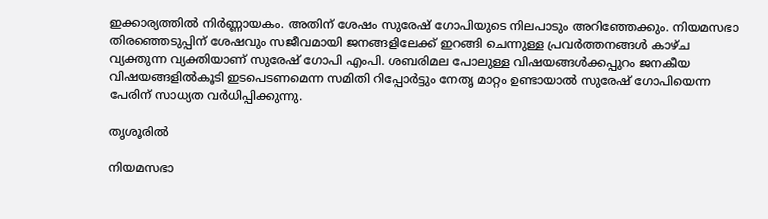ഇക്കാര്യത്തില്‍ നിര്‍ണ്ണായകം. അതിന് ശേഷം സുരേഷ് ഗോപിയുടെ നിലപാടും അറിഞ്ഞേക്കും. നിയമസഭാ തിരഞ്ഞെടുപ്പിന് ശേഷവും സജീവമായി ജനങ്ങളിലേക്ക് ഇറങ്ങി ചെന്നുള്ള പ്രവര്‍ത്തനങ്ങള്‍ കാഴ്ച വ്യക്തുന്ന വ്യക്തിയാണ് സുരേഷ് ഗോപി എംപി. ശബരിമല പോലുള്ള വിഷയങ്ങള്‍ക്കപ്പുറം ജനകീയ വിഷയങ്ങളില്‍കൂടി ഇടപെടണമെന്ന സമിതി റിപ്പോര്‍ട്ടും നേതൃ മാറ്റം ഉണ്ടായാല്‍ സുരേഷ് ഗോപിയെന്ന പേരിന് സാധ്യത വര്‍ധിപ്പിക്കുന്നു.

തൃശൂരില്‍

നിയമസഭാ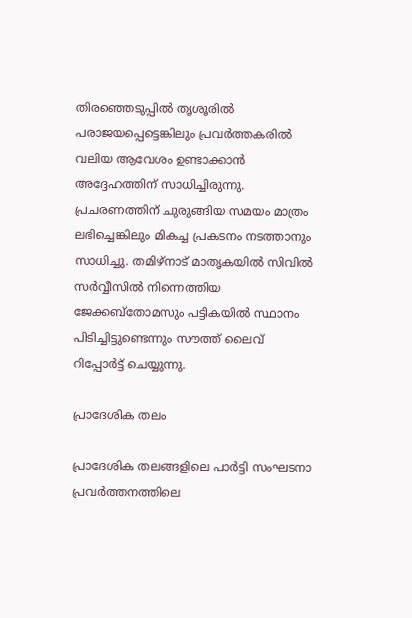തിരഞ്ഞെടുപ്പില്‍ തൃശൂരില്‍ പരാജയപ്പെട്ടെങ്കിലും പ്രവര്‍ത്തകരില്‍ വലിയ ആവേശം ഉണ്ടാക്കാന്‍ അദ്ദേഹത്തിന് സാധിച്ചിരുന്നു. പ്രചരണത്തിന് ചുരുങ്ങിയ സമയം മാത്രം ലഭിച്ചെങ്കിലും മികച്ച പ്രകടനം നടത്താനും സാധിച്ചു. തമിഴ്‌നാട് മാതൃകയില്‍ സിവില്‍ സര്‍വ്വീസില്‍ നിന്നെത്തിയ ജേക്കബ്‌തോമസും പട്ടികയില്‍ സ്ഥാനം പിടിച്ചിട്ടുണ്ടെന്നും സൗത്ത് ലൈവ് റിപ്പോര്‍ട്ട് ചെയ്യുന്നു.

പ്രാദേശിക തലം

പ്രാദേശിക തലങ്ങളിലെ പാര്‍ട്ടി സംഘടനാ പ്രവര്‍ത്തനത്തിലെ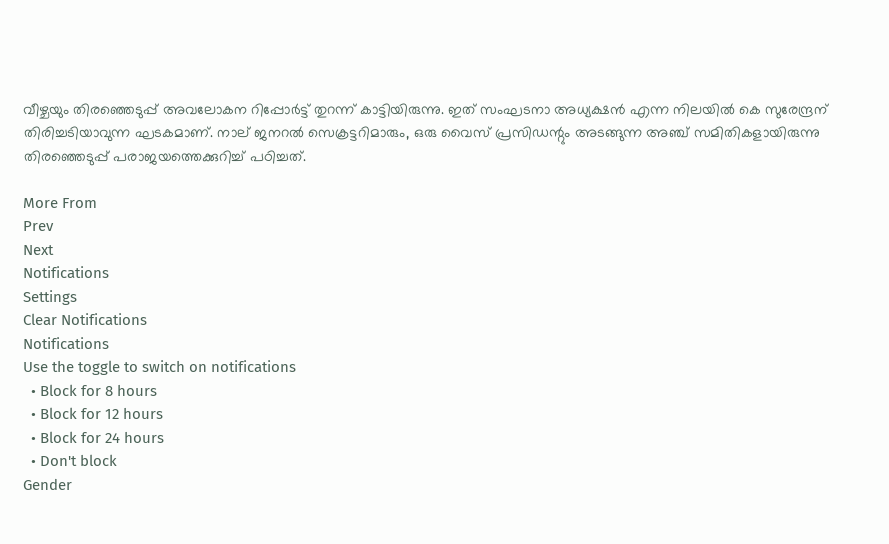വീഴ്ചയും തിരഞ്ഞെടുപ്പ് അവലോകന റിപ്പോര്‍ട്ട് തുറന്ന് കാട്ടിയിരുന്നു. ഇത് സംഘടനാ അധ്യക്ഷന്‍ എന്ന നിലയില്‍ കെ സുരേന്ദ്രന് തിരിച്ചടിയാവുന്ന ഘടകമാണ്. നാല് ജനറല്‍ സെക്രട്ടറിമാരും, ഒരു വൈസ് പ്രസിഡന്റും അടങ്ങുന്ന അഞ്ച് സമിതികളായിരുന്നു തിരഞ്ഞെടുപ്പ് പരാജയത്തെക്കുറിച്ച് പഠിച്ചത്.

More From
Prev
Next
Notifications
Settings
Clear Notifications
Notifications
Use the toggle to switch on notifications
  • Block for 8 hours
  • Block for 12 hours
  • Block for 24 hours
  • Don't block
Gender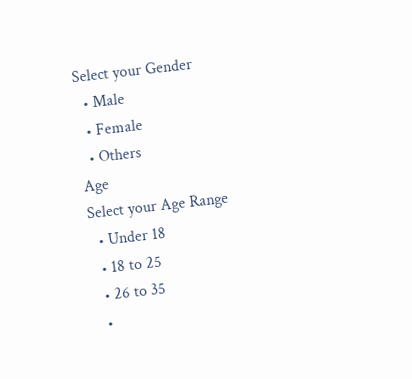Select your Gender
  • Male
  • Female
  • Others
Age
Select your Age Range
  • Under 18
  • 18 to 25
  • 26 to 35
  •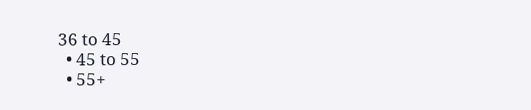36 to 45
  • 45 to 55
  • 55+